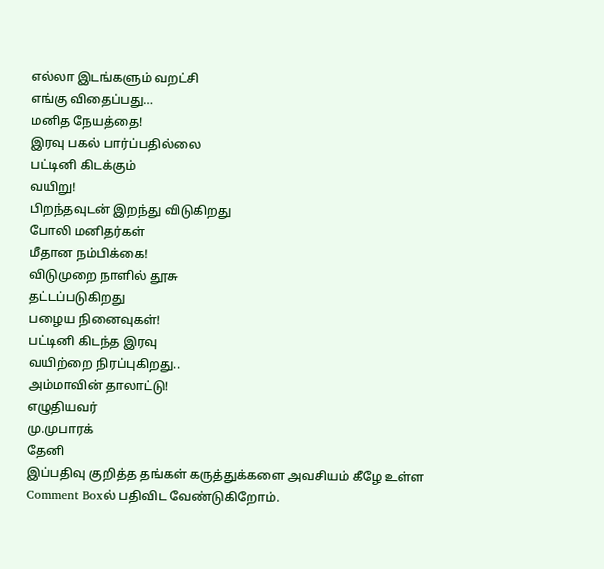எல்லா இடங்களும் வறட்சி
எங்கு விதைப்பது…
மனித நேயத்தை!
இரவு பகல் பார்ப்பதில்லை
பட்டினி கிடக்கும்
வயிறு!
பிறந்தவுடன் இறந்து விடுகிறது
போலி மனிதர்கள்
மீதான நம்பிக்கை!
விடுமுறை நாளில் தூசு
தட்டப்படுகிறது
பழைய நினைவுகள்!
பட்டினி கிடந்த இரவு
வயிற்றை நிரப்புகிறது..
அம்மாவின் தாலாட்டு!
எழுதியவர்
மு.முபாரக்
தேனி
இப்பதிவு குறித்த தங்கள் கருத்துக்களை அவசியம் கீழே உள்ள Comment Boxல் பதிவிட வேண்டுகிறோம்.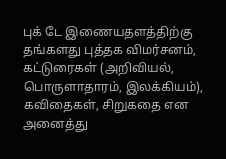புக் டே இணையதளத்திற்கு தங்களது புத்தக விமர்சனம், கட்டுரைகள் (அறிவியல், பொருளாதாரம், இலக்கியம்), கவிதைகள், சிறுகதை என அனைத்து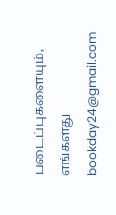படைப்புகளையும், எங்களது bookday24@gmail.com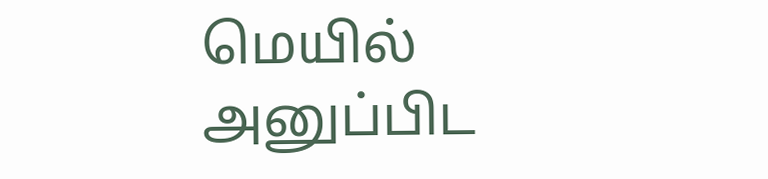மெயில் அனுப்பிட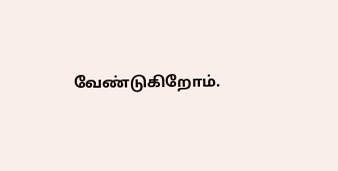வேண்டுகிறோம்.